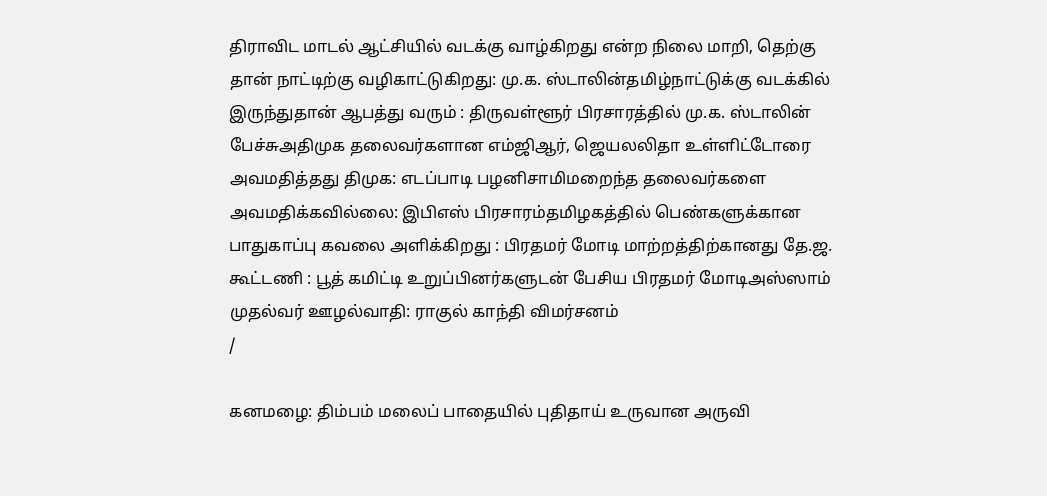திராவிட மாடல் ஆட்சியில் வடக்கு வாழ்கிறது என்ற நிலை மாறி, தெற்கு தான் நாட்டிற்கு வழிகாட்டுகிறது: மு.க. ஸ்டாலின்தமிழ்நாட்டுக்கு வடக்கில் இருந்துதான் ஆபத்து வரும் : திருவள்ளூர் பிரசாரத்தில் மு.க. ஸ்டாலின் பேச்சுஅதிமுக தலைவர்களான எம்ஜிஆர், ஜெயலலிதா உள்ளிட்டோரை அவமதித்தது திமுக: எடப்பாடி பழனிசாமிமறைந்த தலைவர்களை அவமதிக்கவில்லை: இபிஎஸ் பிரசாரம்தமிழகத்தில் பெண்களுக்கான பாதுகாப்பு கவலை அளிக்கிறது : பிரதமர் மோடி மாற்றத்திற்கானது தே.ஜ. கூட்டணி : பூத் கமிட்டி உறுப்பினர்களுடன் பேசிய பிரதமர் மோடிஅஸ்ஸாம் முதல்வர் ஊழல்வாதி: ராகுல் காந்தி விமர்சனம்
/

கனமழை: திம்பம் மலைப் பாதையில் புதிதாய் உருவான அருவி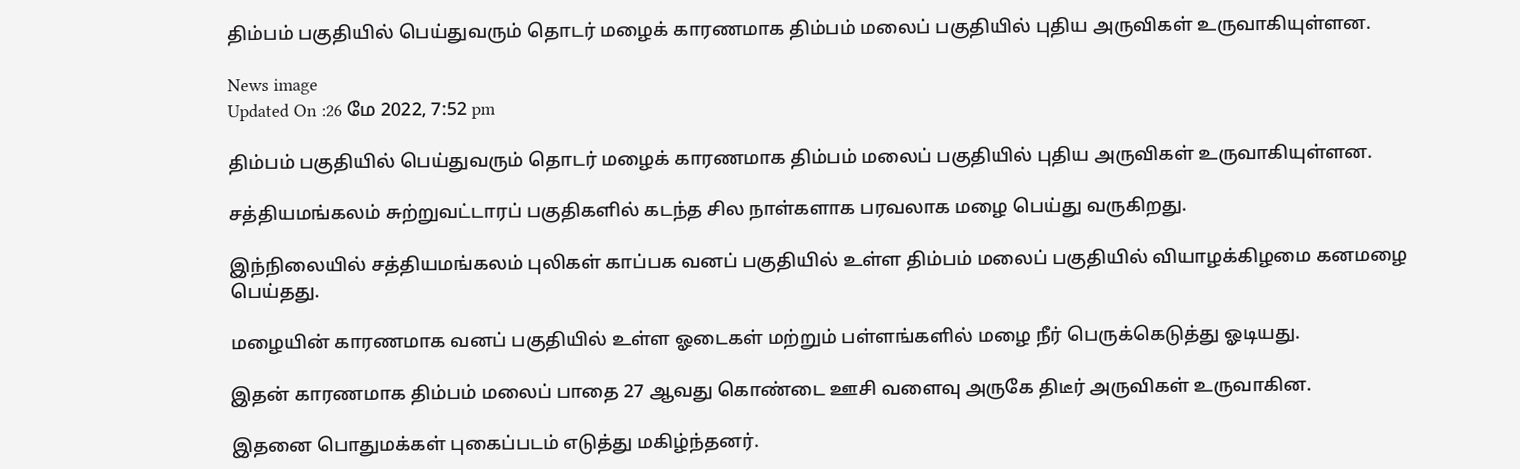திம்பம் பகுதியில் பெய்துவரும் தொடர் மழைக் காரணமாக திம்பம் மலைப் பகுதியில் புதிய அருவிகள் உருவாகியுள்ளன.

News image
Updated On :26 மே 2022, 7:52 pm

திம்பம் பகுதியில் பெய்துவரும் தொடர் மழைக் காரணமாக திம்பம் மலைப் பகுதியில் புதிய அருவிகள் உருவாகியுள்ளன.

சத்தியமங்கலம் சுற்றுவட்டாரப் பகுதிகளில் கடந்த சில நாள்களாக பரவலாக மழை பெய்து வருகிறது.

இந்நிலையில் சத்தியமங்கலம் புலிகள் காப்பக வனப் பகுதியில் உள்ள திம்பம் மலைப் பகுதியில் வியாழக்கிழமை கனமழை பெய்தது.

மழையின் காரணமாக வனப் பகுதியில் உள்ள ஓடைகள் மற்றும் பள்ளங்களில் மழை நீர் பெருக்கெடுத்து ஓடியது.

இதன் காரணமாக திம்பம் மலைப் பாதை 27 ஆவது கொண்டை ஊசி வளைவு அருகே திடீர் அருவிகள் உருவாகின.

இதனை பொதுமக்கள் புகைப்படம் எடுத்து மகிழ்ந்தனர்.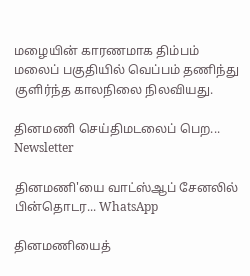மழையின் காரணமாக திம்பம் மலைப் பகுதியில் வெப்பம் தணிந்து குளிர்ந்த காலநிலை நிலவியது.

தினமணி செய்திமடலைப் பெற... Newsletter

தினமணி'யை வாட்ஸ்ஆப் சேனலில் பின்தொடர... WhatsApp

தினமணியைத்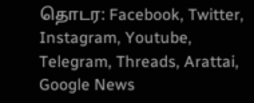தொடர: Facebook, Twitter, Instagram, Youtube, Telegram, Threads, Arattai, Google News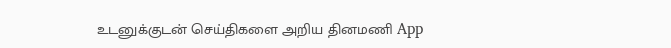உடனுக்குடன் செய்திகளை அறிய தினமணி App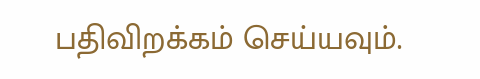பதிவிறக்கம் செய்யவும்.